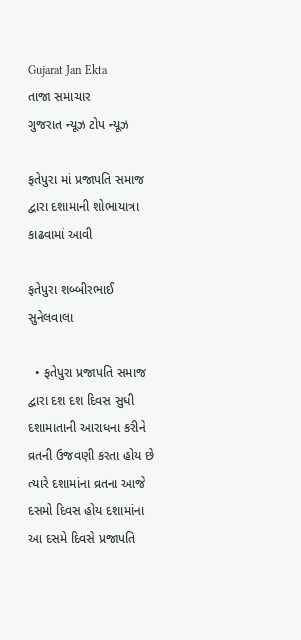Gujarat Jan Ekta
તાજા સમાચાર
ગુજરાત ન્યૂઝ ટોપ ન્યૂઝ

ફતેપુરા માં પ્રજાપતિ સમાજ દ્વારા દશામાની શોભાયાત્રા કાઢવામાં આવી

ફતેપુરા શબ્બીરભાઈ સુનેલવાલા

  • ફતેપુરા પ્રજાપતિ સમાજ દ્વારા દશ દશ દિવસ સુધી દશામાતાની આરાધના કરીને વ્રતની ઉજવણી કરતા હોય છે ત્યારે દશામાંના વ્રતના આજે દસમો દિવસ હોય દશામાંના આ દસમે દિવસે પ્રજાપતિ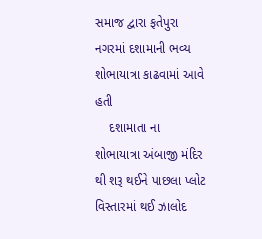સમાજ દ્વારા ફતેપુરા નગરમાં દશામાની ભવ્ય શોભાયાત્રા કાઢવામાં આવે હતી
    દશામાતા ના શોભાયાત્રા અંબાજી મંદિર થી શરૂ થઈને પાછલા પ્લોટ વિસ્તારમાં થઈ ઝાલોદ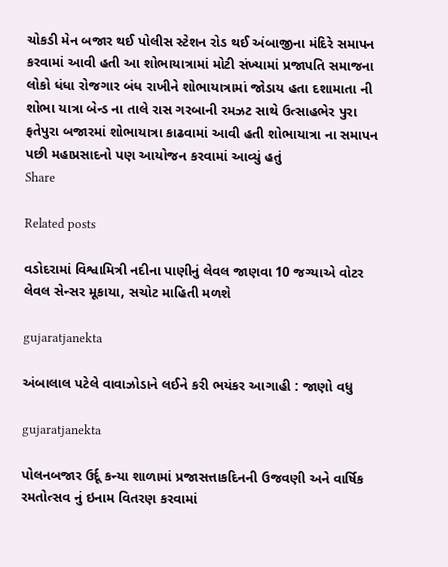ચોકડી મેન બજાર થઈ પોલીસ સ્ટેશન રોડ થઈ અંબાજીના મંદિરે સમાપન કરવામાં આવી હતી આ શોભાયાત્રામાં મોટી સંખ્યામાં પ્રજાપતિ સમાજના લોકો ધંધા રોજગાર બંધ રાખીને શોભાયાત્રામાં જોડાય હતા દશામાતા ની શોભા યાત્રા બેન્ડ ના તાલે રાસ ગરબાની રમઝટ સાથે ઉત્સાહભેર પુરા ફતેપુરા બજારમાં શોભાયાત્રા કાઢવામાં આવી હતી શોભાયાત્રા ના સમાપન પછી મહાપ્રસાદનો પણ આયોજન કરવામાં આવ્યું હતું
Share

Related posts

વડોદરામાં વિશ્વામિત્રી નદીના પાણીનું લેવલ જાણવા 10 જગ્યાએ વોટર લેવલ સેન્સર મૂકાયા, સચોટ માહિતી મળશે

gujaratjanekta

અંબાલાલ પટેલે વાવાઝોડાને લઈને કરી ભયંકર આગાહી : જાણો વધુ

gujaratjanekta

પોલનબજાર ઉર્દૂ કન્યા શાળામાં પ્રજાસત્તાકદિનની ઉજવણી અને વાર્ષિક રમતોત્સવ નું ઇનામ વિતરણ કરવામાં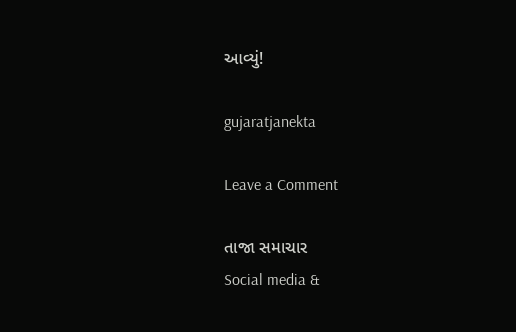આવ્યું!

gujaratjanekta

Leave a Comment

તાજા સમાચાર
Social media &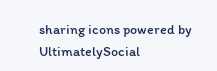sharing icons powered by UltimatelySocial